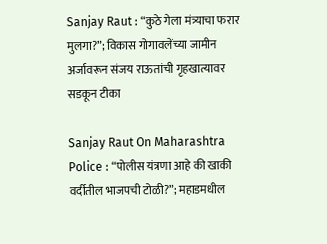Sanjay Raut : “कुठे गेला मंत्र्याचा फरार मुलगा?”; विकास गोगावलेंच्या जामीन अर्जावरून संजय राऊतांची गृहखात्यावर सडकून टीका

Sanjay Raut On Maharashtra Police : “पोलीस यंत्रणा आहे की खाकी वर्दीतील भाजपची टोळी?”; महाडमधील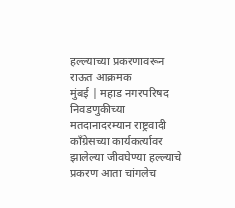हल्ल्याच्या प्रकरणावरून राऊत आक्रमक
मुंबई | महाड नगरपरिषद निवडणुकीच्या मतदानादरम्यान राष्ट्रवादी काँग्रेसच्या कार्यकर्त्यावर झालेल्या जीवघेण्या हल्ल्याचे प्रकरण आता चांगलेच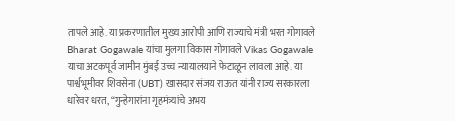तापले आहे. या प्रकरणातील मुख्य आरोपी आणि राज्याचे मंत्री भरत गोगावले Bharat Gogawale यांचा मुलगा विकास गोगावले Vikas Gogawale याचा अटकपूर्व जामीन मुंबई उच्च न्यायालयाने फेटाळून लावला आहे. या पार्श्वभूमीवर शिवसेना (UBT) खासदार संजय राऊत यांनी राज्य सरकारला धारेवर धरत, “गुन्हेगारांना गृहमंत्र्यांचे अभय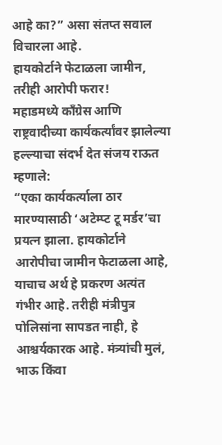आहे का?” असा संतप्त सवाल विचारला आहे.
हायकोर्टाने फेटाळला जामीन, तरीही आरोपी फरार!
महाडमध्ये काँग्रेस आणि राष्ट्रवादीच्या कार्यकर्त्यांवर झालेल्या हल्ल्याचा संदर्भ देत संजय राऊत म्हणाले:
“एका कार्यकर्त्याला ठार मारण्यासाठी ‘अटेम्प्ट टू मर्डर’चा प्रयत्न झाला. हायकोर्टाने आरोपीचा जामीन फेटाळला आहे, याचाच अर्थ हे प्रकरण अत्यंत गंभीर आहे. तरीही मंत्रीपुत्र पोलिसांना सापडत नाही, हे आश्चर्यकारक आहे. मंत्र्यांची मुलं, भाऊ किंवा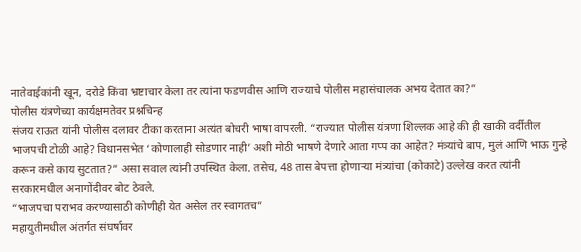नातेवाईकांनी खून, दरोडे किंवा भ्रष्टाचार केला तर त्यांना फडणवीस आणि राज्याचे पोलीस महासंचालक अभय देतात का?”
पोलीस यंत्रणेच्या कार्यक्षमतेवर प्रश्नचिन्ह
संजय राऊत यांनी पोलीस दलावर टीका करताना अत्यंत बोचरी भाषा वापरली. “राज्यात पोलीस यंत्रणा शिल्लक आहे की ही खाकी वर्दीतील भाजपची टोळी आहे? विधानसभेत ‘कोणालाही सोडणार नाही’ अशी मोठी भाषणे देणारे आता गप्प का आहेत? मंत्र्यांचे बाप, मुलं आणि भाऊ गुन्हे करून कसे काय सुटतात?” असा सवाल त्यांनी उपस्थित केला. तसेच, 48 तास बेपत्ता होणाऱ्या मंत्र्यांचा (कोकाटे) उल्लेख करत त्यांनी सरकारमधील अनागोंदीवर बोट ठेवले.
“भाजपचा पराभव करण्यासाठी कोणीही येत असेल तर स्वागतच”
महायुतीमधील अंतर्गत संघर्षावर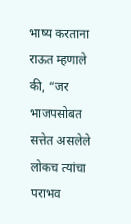भाष्य करताना राऊत म्हणाले की, “जर भाजपसोबत सत्तेत असलेले लोकच त्यांचा पराभव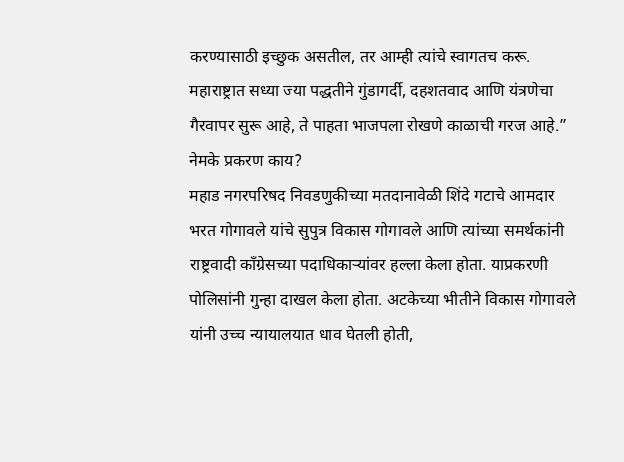करण्यासाठी इच्छुक असतील, तर आम्ही त्यांचे स्वागतच करू. महाराष्ट्रात सध्या ज्या पद्धतीने गुंडागर्दी, दहशतवाद आणि यंत्रणेचा गैरवापर सुरू आहे, ते पाहता भाजपला रोखणे काळाची गरज आहे.”
नेमके प्रकरण काय?
महाड नगरपरिषद निवडणुकीच्या मतदानावेळी शिंदे गटाचे आमदार भरत गोगावले यांचे सुपुत्र विकास गोगावले आणि त्यांच्या समर्थकांनी राष्ट्रवादी काँग्रेसच्या पदाधिकाऱ्यांवर हल्ला केला होता. याप्रकरणी पोलिसांनी गुन्हा दाखल केला होता. अटकेच्या भीतीने विकास गोगावले यांनी उच्च न्यायालयात धाव घेतली होती,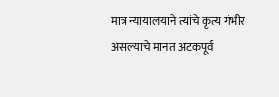मात्र न्यायालयाने त्यांचे कृत्य गंभीर असल्याचे मानत अटकपूर्व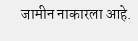जामीन नाकारला आहे.